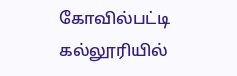கோவில்பட்டி கல்லூரியில்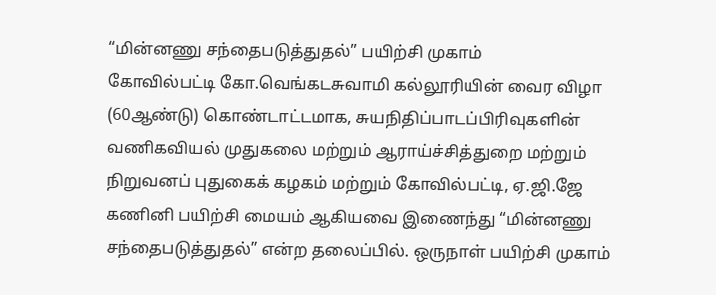“மின்னணு சந்தைபடுத்துதல்” பயிற்சி முகாம்
கோவில்பட்டி கோ.வெங்கடசுவாமி கல்லூரியின் வைர விழா (60ஆண்டு) கொண்டாட்டமாக, சுயநிதிப்பாடப்பிரிவுகளின் வணிகவியல் முதுகலை மற்றும் ஆராய்ச்சித்துறை மற்றும் நிறுவனப் புதுகைக் கழகம் மற்றும் கோவில்பட்டி, ஏ.ஜி.ஜே கணினி பயிற்சி மையம் ஆகியவை இணைந்து “மின்னணு சந்தைபடுத்துதல்” என்ற தலைப்பில். ஒருநாள் பயிற்சி முகாம்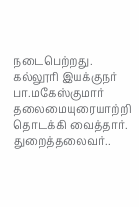நடைபெற்றது.
கல்லூரி இயக்குநர் பா.மகேஸ்குமார் தலைமையுரையாற்றி தொடக்கி வைத்தார். துறைத்தலைவர்..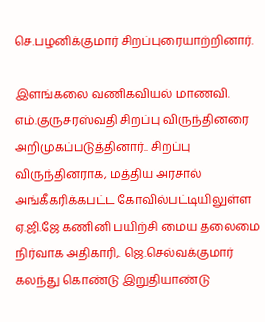செ.பழனிக்குமார் சிறப்புரையாற்றினார்.

இளங்கலை வணிகவியல் மாணவி. எம்.குருசரஸ்வதி சிறப்பு விருந்தினரை அறிமுகப்படுத்தினார்.. சிறப்பு விருந்தினராக, மத்திய அரசால் அங்கீகரிக்கபட்ட கோவில்பட்டியிலுள்ள ஏ.ஜி.ஜே கணினி பயிற்சி மைய தலைமை நிர்வாக அதிகாரி,. ஜெ.செல்வக்குமார் கலந்து கொண்டு இறுதியாண்டு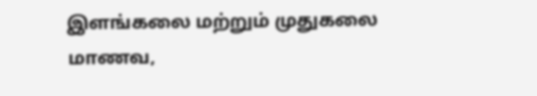இளங்கலை மற்றும் முதுகலை மாணவ,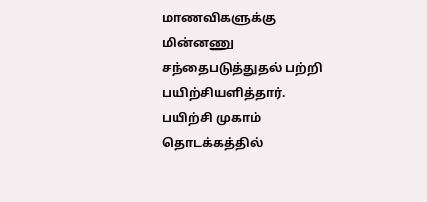மாணவிகளுக்கு மின்னணு சந்தைபடுத்துதல் பற்றி பயிற்சியளித்தார்.
பயிற்சி முகாம் தொடக்கத்தில்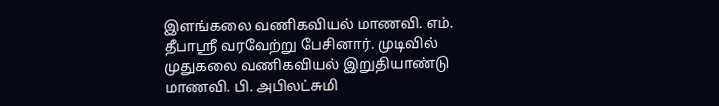இளங்கலை வணிகவியல் மாணவி. எம். தீபாஸ்ரீ வரவேற்று பேசினார். முடிவில் முதுகலை வணிகவியல் இறுதியாண்டு மாணவி. பி. அபிலட்சுமி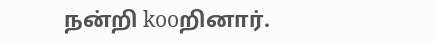நன்றி kooறினார்.